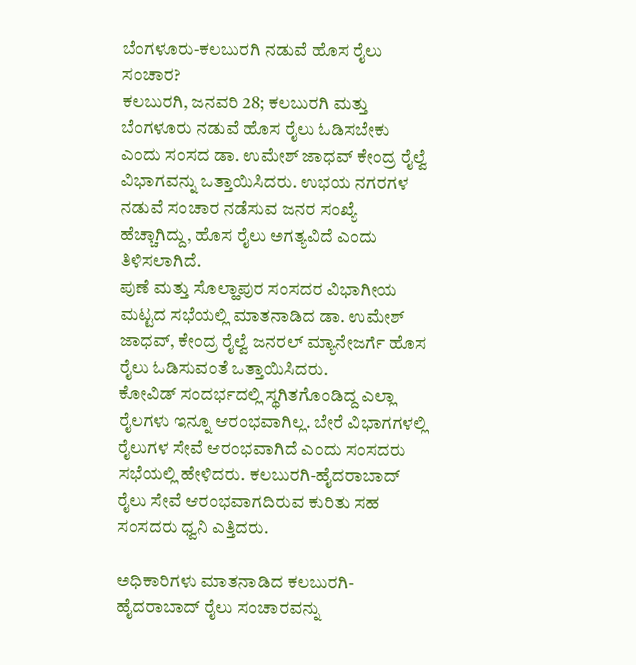ಬೆಂಗಳೂರು-ಕಲಬುರಗಿ ನಡುವೆ ಹೊಸ ರೈಲು ಸಂಚಾರ?
ಕಲಬುರಗಿ, ಜನವರಿ 28; ಕಲಬುರಗಿ ಮತ್ತು ಬೆಂಗಳೂರು ನಡುವೆ ಹೊಸ ರೈಲು ಓಡಿಸಬೇಕು ಎಂದು ಸಂಸದ ಡಾ. ಉಮೇಶ್ ಜಾಧವ್ ಕೇಂದ್ರ ರೈಲ್ವೆ ವಿಭಾಗವನ್ನು ಒತ್ತಾಯಿಸಿದರು. ಉಭಯ ನಗರಗಳ ನಡುವೆ ಸಂಚಾರ ನಡೆಸುವ ಜನರ ಸಂಖ್ಯೆ ಹೆಚ್ಚಾಗಿದ್ದು, ಹೊಸ ರೈಲು ಅಗತ್ಯವಿದೆ ಎಂದು ತಿಳಿಸಲಾಗಿದೆ.
ಪುಣೆ ಮತ್ತು ಸೊಲ್ಹಾಪುರ ಸಂಸದರ ವಿಭಾಗೀಯ ಮಟ್ಟದ ಸಭೆಯಲ್ಲಿ ಮಾತನಾಡಿದ ಡಾ. ಉಮೇಶ್ ಜಾಧವ್, ಕೇಂದ್ರ ರೈಲ್ವೆ ಜನರಲ್ ಮ್ಯಾನೇಜರ್ಗೆ ಹೊಸ ರೈಲು ಓಡಿಸುವಂತೆ ಒತ್ತಾಯಿಸಿದರು.
ಕೋವಿಡ್ ಸಂದರ್ಭದಲ್ಲಿ ಸ್ಥಗಿತಗೊಂಡಿದ್ದ ಎಲ್ಲಾ ರೈಲಗಳು ಇನ್ನೂ ಆರಂಭವಾಗಿಲ್ಲ. ಬೇರೆ ವಿಭಾಗಗಳಲ್ಲಿ ರೈಲುಗಳ ಸೇವೆ ಆರಂಭವಾಗಿದೆ ಎಂದು ಸಂಸದರು ಸಭೆಯಲ್ಲಿ ಹೇಳಿದರು. ಕಲಬುರಗಿ-ಹೈದರಾಬಾದ್ ರೈಲು ಸೇವೆ ಆರಂಭವಾಗದಿರುವ ಕುರಿತು ಸಹ ಸಂಸದರು ಧ್ವನಿ ಎತ್ತಿದರು.

ಅಧಿಕಾರಿಗಳು ಮಾತನಾಡಿದ ಕಲಬುರಗಿ-ಹೈದರಾಬಾದ್ ರೈಲು ಸಂಚಾರವನ್ನು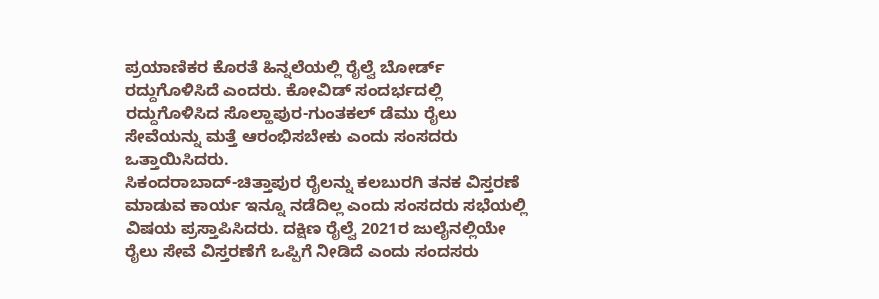ಪ್ರಯಾಣಿಕರ ಕೊರತೆ ಹಿನ್ನಲೆಯಲ್ಲಿ ರೈಲ್ವೆ ಬೋರ್ಡ್ ರದ್ದುಗೊಳಿಸಿದೆ ಎಂದರು. ಕೋವಿಡ್ ಸಂದರ್ಭದಲ್ಲಿ ರದ್ದುಗೊಳಿಸಿದ ಸೊಲ್ಹಾಪುರ-ಗುಂತಕಲ್ ಡೆಮು ರೈಲು ಸೇವೆಯನ್ನು ಮತ್ತೆ ಆರಂಭಿಸಬೇಕು ಎಂದು ಸಂಸದರು ಒತ್ತಾಯಿಸಿದರು.
ಸಿಕಂದರಾಬಾದ್-ಚಿತ್ತಾಪುರ ರೈಲನ್ನು ಕಲಬುರಗಿ ತನಕ ವಿಸ್ತರಣೆ ಮಾಡುವ ಕಾರ್ಯ ಇನ್ನೂ ನಡೆದಿಲ್ಲ ಎಂದು ಸಂಸದರು ಸಭೆಯಲ್ಲಿ ವಿಷಯ ಪ್ರಸ್ತಾಪಿಸಿದರು. ದಕ್ಷಿಣ ರೈಲ್ವೆ 2021ರ ಜುಲೈನಲ್ಲಿಯೇ ರೈಲು ಸೇವೆ ವಿಸ್ತರಣೆಗೆ ಒಪ್ಪಿಗೆ ನೀಡಿದೆ ಎಂದು ಸಂದಸರು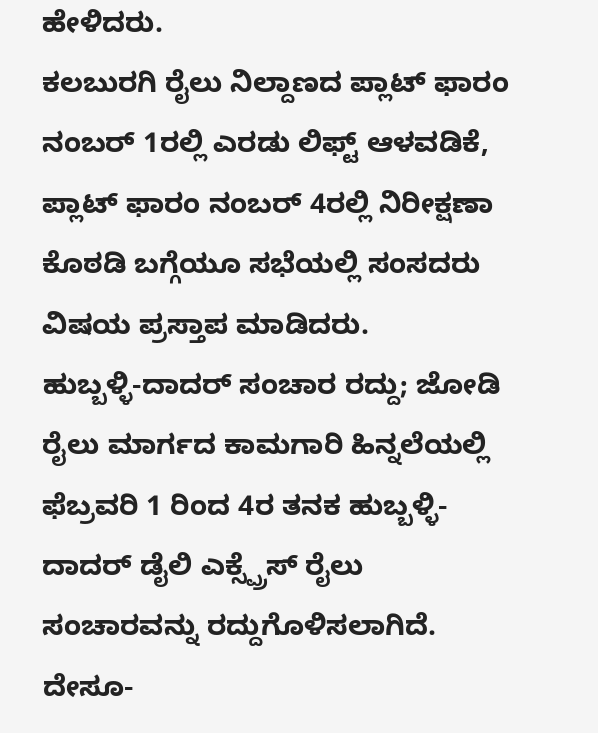ಹೇಳಿದರು.
ಕಲಬುರಗಿ ರೈಲು ನಿಲ್ದಾಣದ ಪ್ಲಾಟ್ ಫಾರಂ ನಂಬರ್ 1ರಲ್ಲಿ ಎರಡು ಲಿಫ್ಟ್ ಆಳವಡಿಕೆ, ಪ್ಲಾಟ್ ಫಾರಂ ನಂಬರ್ 4ರಲ್ಲಿ ನಿರೀಕ್ಷಣಾ ಕೊಠಡಿ ಬಗ್ಗೆಯೂ ಸಭೆಯಲ್ಲಿ ಸಂಸದರು ವಿಷಯ ಪ್ರಸ್ತಾಪ ಮಾಡಿದರು.
ಹುಬ್ಬಳ್ಳಿ-ದಾದರ್ ಸಂಚಾರ ರದ್ದು; ಜೋಡಿ ರೈಲು ಮಾರ್ಗದ ಕಾಮಗಾರಿ ಹಿನ್ನಲೆಯಲ್ಲಿ ಫೆಬ್ರವರಿ 1 ರಿಂದ 4ರ ತನಕ ಹುಬ್ಬಳ್ಳಿ-ದಾದರ್ ಡೈಲಿ ಎಕ್ಸ್ಪ್ರೆಸ್ ರೈಲು ಸಂಚಾರವನ್ನು ರದ್ದುಗೊಳಿಸಲಾಗಿದೆ.
ದೇಸೂ-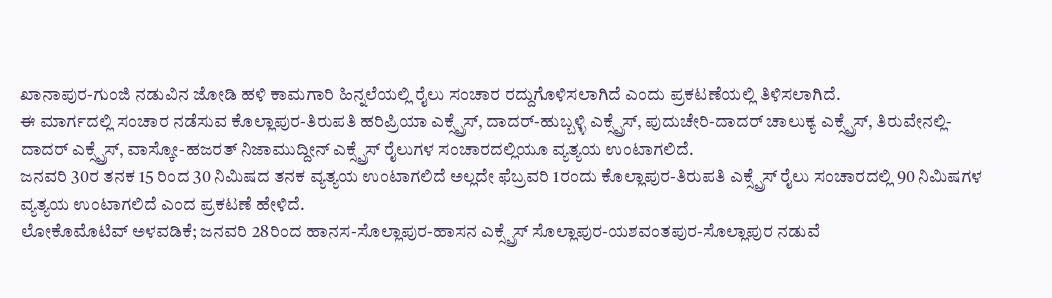ಖಾನಾಪುರ-ಗುಂಜಿ ನಡುವಿನ ಜೋಡಿ ಹಳಿ ಕಾಮಗಾರಿ ಹಿನ್ನಲೆಯಲ್ಲಿ ರೈಲು ಸಂಚಾರ ರದ್ದುಗೊಳಿಸಲಾಗಿದೆ ಎಂದು ಪ್ರಕಟಣೆಯಲ್ಲಿ ತಿಳಿಸಲಾಗಿದೆ.
ಈ ಮಾರ್ಗದಲ್ಲಿ ಸಂಚಾರ ನಡೆಸುವ ಕೊಲ್ಲಾಪುರ-ತಿರುಪತಿ ಹರಿಪ್ರಿಯಾ ಎಕ್ಸ್ಪ್ರೆಸ್, ದಾದರ್-ಹುಬ್ಬಳ್ಳಿ ಎಕ್ಸ್ಪ್ರೆಸ್, ಪುದುಚೇರಿ-ದಾದರ್ ಚಾಲುಕ್ಯ ಎಕ್ಸ್ಪ್ರೆಸ್, ತಿರುವೇನಲ್ಲಿ-ದಾದರ್ ಎಕ್ಸ್ಪ್ರೆಸ್, ವಾಸ್ಕೋ-ಹಜರತ್ ನಿಜಾಮುದ್ದೀನ್ ಎಕ್ಸ್ಪ್ರೆಸ್ ರೈಲುಗಳ ಸಂಚಾರದಲ್ಲಿಯೂ ವ್ಯತ್ಯಯ ಉಂಟಾಗಲಿದೆ.
ಜನವರಿ 30ರ ತನಕ 15 ರಿಂದ 30 ನಿಮಿಷದ ತನಕ ವ್ಯತ್ಯಯ ಉಂಟಾಗಲಿದೆ ಅಲ್ಲದೇ ಫೆಬ್ರವರಿ 1ರಂದು ಕೊಲ್ಲಾಪುರ-ತಿರುಪತಿ ಎಕ್ಸ್ಪ್ರೆಸ್ ರೈಲು ಸಂಚಾರದಲ್ಲಿ 90 ನಿಮಿಷಗಳ ವ್ಯತ್ಯಯ ಉಂಟಾಗಲಿದೆ ಎಂದ ಪ್ರಕಟಣೆ ಹೇಳಿದೆ.
ಲೋಕೊಮೊಟಿವ್ ಅಳವಡಿಕೆ; ಜನವರಿ 28ರಿಂದ ಹಾನಸ-ಸೊಲ್ಲಾಪುರ-ಹಾಸನ ಎಕ್ಸ್ಪ್ರೆಸ್ ಸೊಲ್ಲಾಪುರ-ಯಶವಂತಪುರ-ಸೊಲ್ಲಾಪುರ ನಡುವೆ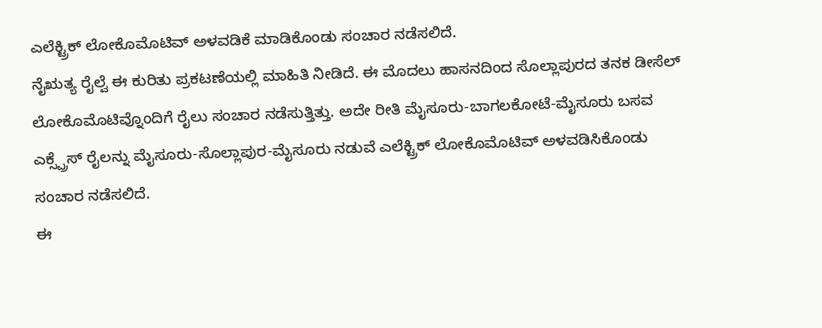ಎಲೆಕ್ಟ್ರಿಕ್ ಲೋಕೊಮೊಟಿವ್ ಅಳವಡಿಕೆ ಮಾಡಿಕೊಂಡು ಸಂಚಾರ ನಡೆಸಲಿದೆ.
ನೈಋತ್ಯ ರೈಲ್ವೆ ಈ ಕುರಿತು ಪ್ರಕಟಣೆಯಲ್ಲಿ ಮಾಹಿತಿ ನೀಡಿದೆ. ಈ ಮೊದಲು ಹಾಸನದಿಂದ ಸೊಲ್ಲಾಪುರದ ತನಕ ಡೀಸೆಲ್ ಲೋಕೊಮೊಟಿವ್ನೊಂದಿಗೆ ರೈಲು ಸಂಚಾರ ನಡೆಸುತ್ತಿತ್ತು. ಅದೇ ರೀತಿ ಮೈಸೂರು-ಬಾಗಲಕೋಟೆ-ಮೈಸೂರು ಬಸವ ಎಕ್ಸ್ಪ್ರೆಸ್ ರೈಲನ್ನು ಮೈಸೂರು-ಸೊಲ್ಲಾಪುರ-ಮೈಸೂರು ನಡುವೆ ಎಲೆಕ್ಟ್ರಿಕ್ ಲೋಕೊಮೊಟಿವ್ ಅಳವಡಿಸಿಕೊಂಡು ಸಂಚಾರ ನಡೆಸಲಿದೆ.
ಈ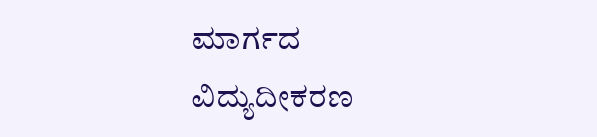ಮಾರ್ಗದ ವಿದ್ಯುದೀಕರಣ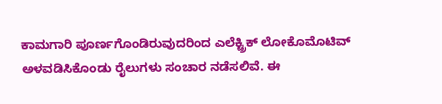ಕಾಮಗಾರಿ ಪೂರ್ಣಗೊಂಡಿರುವುದರಿಂದ ಎಲೆಕ್ಟ್ರಿಕ್ ಲೋಕೊಮೊಟಿವ್ ಅಳವಡಿಸಿಕೊಂಡು ರೈಲುಗಳು ಸಂಚಾರ ನಡೆಸಲಿವೆ. ಈ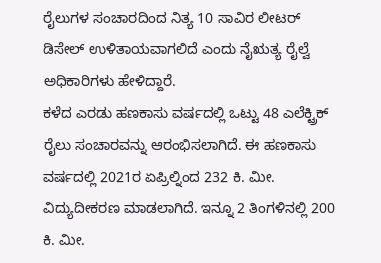ರೈಲುಗಳ ಸಂಚಾರದಿಂದ ನಿತ್ಯ 10 ಸಾವಿರ ಲೀಟರ್ ಡಿಸೇಲ್ ಉಳಿತಾಯವಾಗಲಿದೆ ಎಂದು ನೈಋತ್ಯ ರೈಲ್ವೆ ಅಧಿಕಾರಿಗಳು ಹೇಳಿದ್ದಾರೆ.
ಕಳೆದ ಎರಡು ಹಣಕಾಸು ವರ್ಷದಲ್ಲಿ ಒಟ್ಟು 48 ಎಲೆಕ್ಟ್ರಿಕ್ ರೈಲು ಸಂಚಾರವನ್ನು ಆರಂಭಿಸಲಾಗಿದೆ. ಈ ಹಣಕಾಸು ವರ್ಷದಲ್ಲಿ 2021ರ ಏಪ್ರಿಲ್ನಿಂದ 232 ಕಿ. ಮೀ. ವಿದ್ಯುದೀಕರಣ ಮಾಡಲಾಗಿದೆ. ಇನ್ನೂ 2 ತಿಂಗಳಿನಲ್ಲಿ 200 ಕಿ. ಮೀ.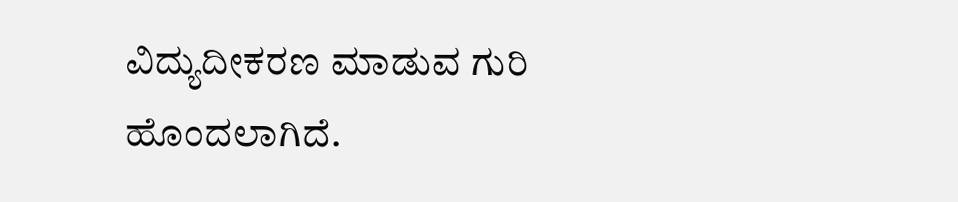ವಿದ್ಯುದೀಕರಣ ಮಾಡುವ ಗುರಿ ಹೊಂದಲಾಗಿದೆ.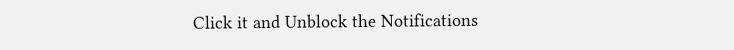Click it and Unblock the Notifications